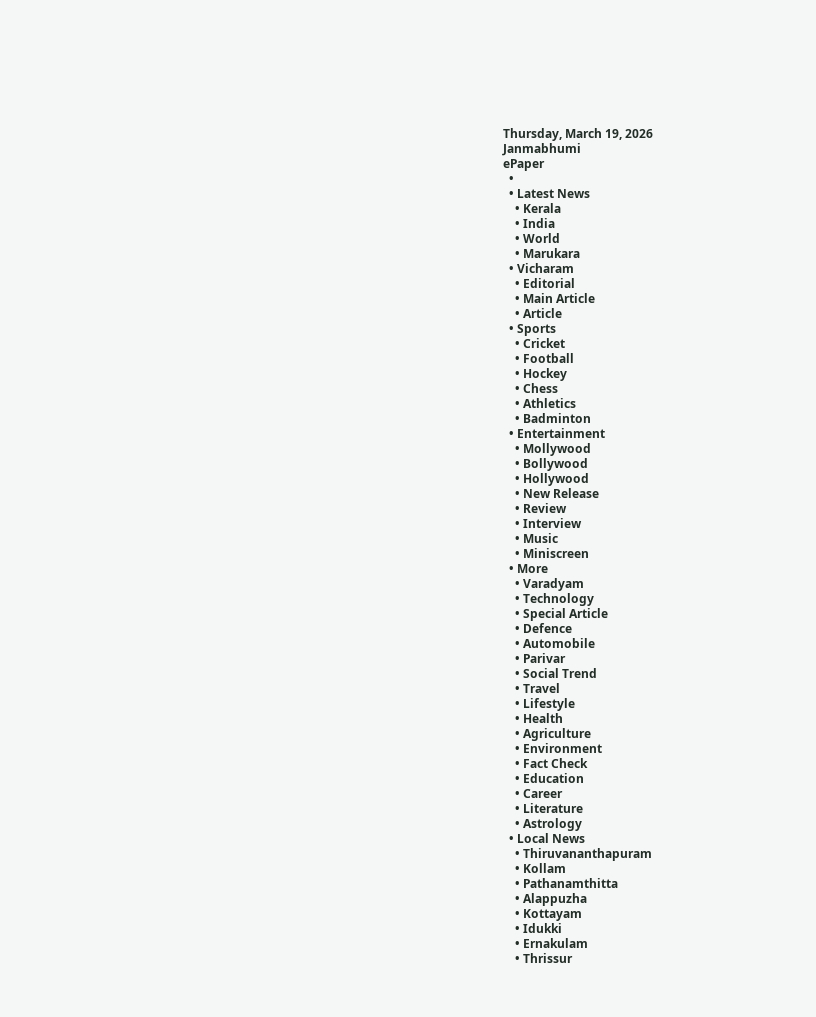Thursday, March 19, 2026
Janmabhumi
ePaper
  •
  • Latest News
    • Kerala
    • India
    • World
    • Marukara
  • Vicharam
    • Editorial
    • Main Article
    • Article
  • Sports
    • Cricket
    • Football
    • Hockey
    • Chess
    • Athletics
    • Badminton
  • Entertainment
    • Mollywood
    • Bollywood
    • Hollywood
    • New Release
    • Review
    • Interview
    • Music
    • Miniscreen
  • More
    • Varadyam
    • Technology
    • Special Article
    • Defence
    • Automobile
    • Parivar
    • Social Trend
    • Travel
    • Lifestyle
    • Health
    • Agriculture
    • Environment
    • Fact Check
    • Education
    • Career
    • Literature
    • Astrology
  • Local News
    • Thiruvananthapuram
    • Kollam
    • Pathanamthitta
    • Alappuzha
    • Kottayam
    • Idukki
    • Ernakulam
    • Thrissur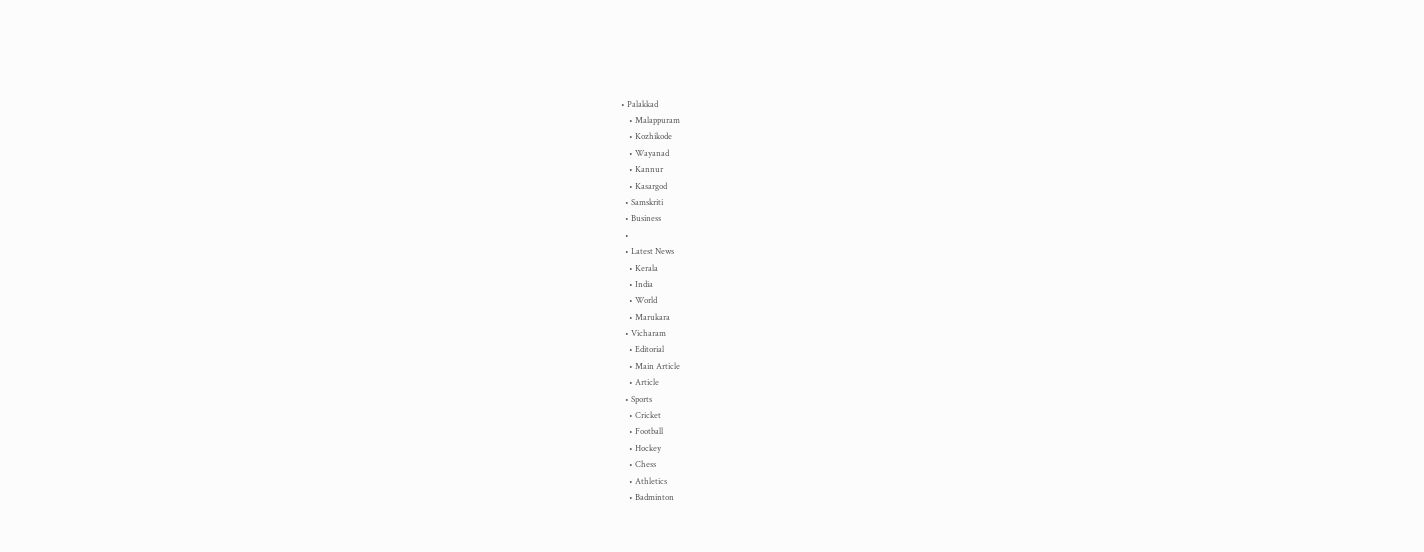• Palakkad
    • Malappuram
    • Kozhikode
    • Wayanad
    • Kannur
    • Kasargod
  • Samskriti
  • Business
  •
  • Latest News
    • Kerala
    • India
    • World
    • Marukara
  • Vicharam
    • Editorial
    • Main Article
    • Article
  • Sports
    • Cricket
    • Football
    • Hockey
    • Chess
    • Athletics
    • Badminton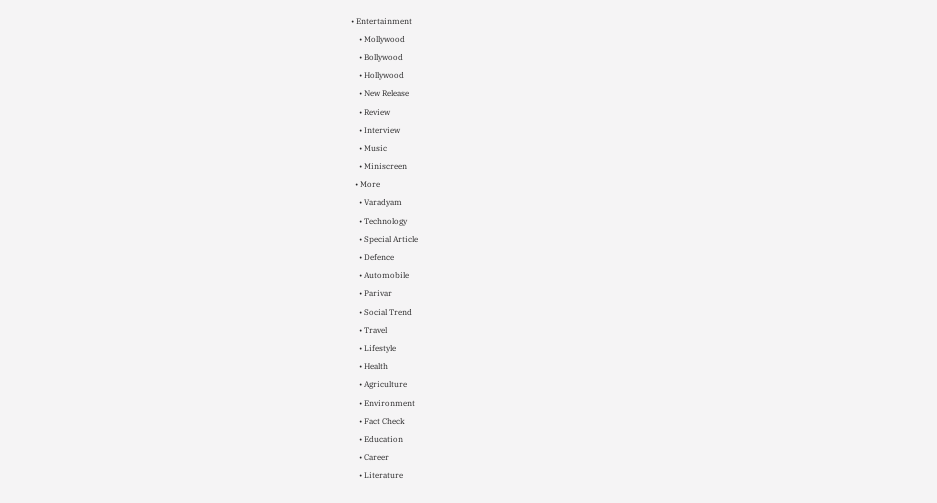• Entertainment
    • Mollywood
    • Bollywood
    • Hollywood
    • New Release
    • Review
    • Interview
    • Music
    • Miniscreen
  • More
    • Varadyam
    • Technology
    • Special Article
    • Defence
    • Automobile
    • Parivar
    • Social Trend
    • Travel
    • Lifestyle
    • Health
    • Agriculture
    • Environment
    • Fact Check
    • Education
    • Career
    • Literature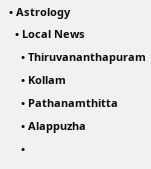• Astrology
  • Local News
    • Thiruvananthapuram
    • Kollam
    • Pathanamthitta
    • Alappuzha
    •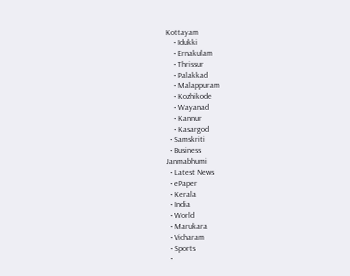Kottayam
    • Idukki
    • Ernakulam
    • Thrissur
    • Palakkad
    • Malappuram
    • Kozhikode
    • Wayanad
    • Kannur
    • Kasargod
  • Samskriti
  • Business
Janmabhumi
  • Latest News
  • ePaper
  • Kerala
  • India
  • World
  • Marukara
  • Vicharam
  • Sports
  •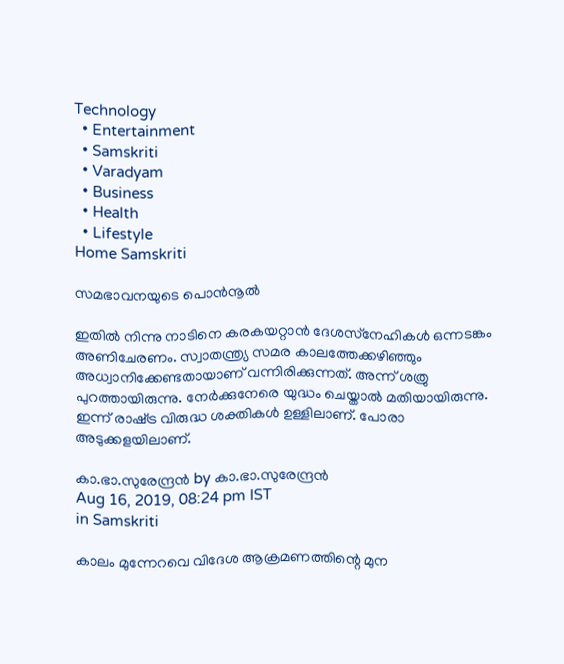Technology
  • Entertainment
  • Samskriti
  • Varadyam
  • Business
  • Health
  • Lifestyle
Home Samskriti

സമഭാവനയുടെ പൊന്‍നൂല്‍

ഇതില്‍ നിന്നു നാടിനെ കരകയറ്റാന്‍ ദേശസ്‌നേഹികള്‍ ഒന്നടങ്കം അണിചേരണം. സ്വാതന്ത്ര്യ സമര കാലത്തേക്കഴിഞ്ഞും അധ്വാനിക്കേണ്ടതായാണ് വന്നിരിക്കുന്നത്. അന്ന് ശത്രു പുറത്തായിരുന്നു. നേര്‍ക്കുനേരെ യുദ്ധം ചെയ്താല്‍ മതിയായിരുന്നു. ഇന്ന് രാഷ്‌ട്ര വിരുദ്ധ ശക്തികള്‍ ഉള്ളിലാണ്. പോരാ അടുക്കളയിലാണ്.

കാ.ഭാ.സുരേന്ദ്രന്‍ by കാ.ഭാ.സുരേന്ദ്രന്‍
Aug 16, 2019, 08:24 pm IST
in Samskriti

കാലം മുന്നേറവെ വിദേശ ആക്രമണത്തിന്റെ മുന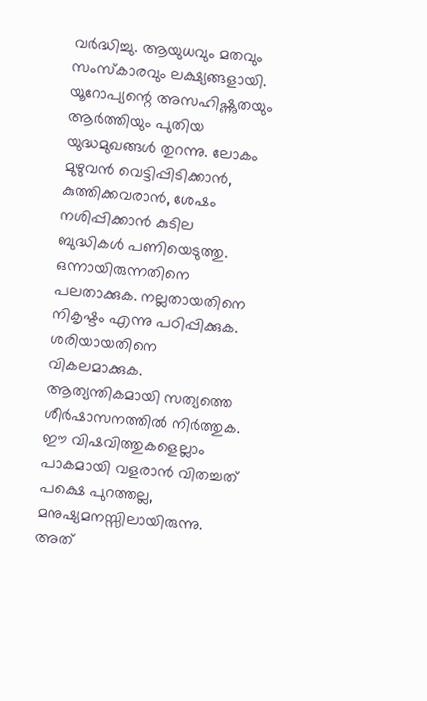വര്‍ദ്ധിച്ചു. ആയുധവും മതവും സംസ്‌കാരവും ലക്ഷ്യങ്ങളായി. യൂറോപ്യന്റെ അസഹിഷ്ണുതയും ആര്‍ത്തിയും പുതിയ യുദ്ധമുഖങ്ങള്‍ തുറന്നു. ലോകം മുഴുവന്‍ വെട്ടിപ്പിടിക്കാന്‍, കുത്തിക്കവരാന്‍, ശേഷം നശിപ്പിക്കാന്‍ കുടില ബുദ്ധികള്‍ പണിയെടുത്തു. ഒന്നായിരുന്നതിനെ പലതാക്കുക. നല്ലതായതിനെ നികൃഷ്ടം എന്നു പഠിപ്പിക്കുക. ശരിയായതിനെ വികലമാക്കുക. ആത്യന്തികമായി സത്യത്തെ ശീര്‍ഷാസനത്തില്‍ നിര്‍ത്തുക. ഈ വിഷവിത്തുകളെല്ലാം പാകമായി വളരാന്‍ വിതച്ചത് പക്ഷെ പുറത്തല്ല, മനുഷ്യമനസ്സിലായിരുന്നു. അത്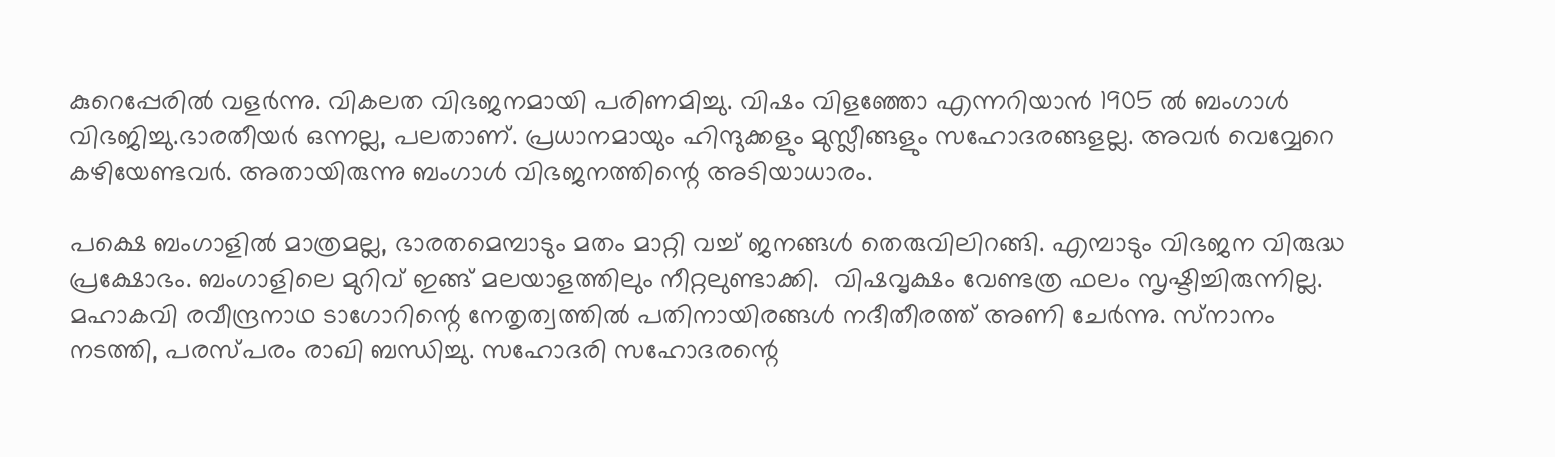കുറെപ്പേരില്‍ വളര്‍ന്നു. വികലത വിഭജനമായി പരിണമിച്ചു. വിഷം വിളഞ്ഞോ എന്നറിയാന്‍ 1905 ല്‍ ബംഗാള്‍ വിഭജിച്ചു.ഭാരതീയര്‍ ഒന്നല്ല, പലതാണ്. പ്രധാനമായും ഹിന്ദുക്കളും മുസ്ലീങ്ങളും സഹോദരങ്ങളല്ല. അവര്‍ വെവ്വേറെ കഴിയേണ്ടവര്‍. അതായിരുന്നു ബംഗാള്‍ വിഭജനത്തിന്റെ അടിയാധാരം.

പക്ഷെ ബംഗാളില്‍ മാത്രമല്ല, ഭാരതമെമ്പാടും മതം മാറ്റി വച്ച് ജനങ്ങള്‍ തെരുവിലിറങ്ങി. എമ്പാടും വിഭജന വിരുദ്ധ പ്രക്ഷോഭം. ബംഗാളിലെ മുറിവ് ഇങ്ങ് മലയാളത്തിലും നീറ്റലുണ്ടാക്കി.  വിഷവൃക്ഷം വേണ്ടത്ര ഫലം സൃഷ്ടിച്ചിരുന്നില്ല. മഹാകവി രവീന്ദ്രനാഥ ടാഗോറിന്റെ നേതൃത്വത്തില്‍ പതിനായിരങ്ങള്‍ നദീതീരത്ത് അണി ചേര്‍ന്നു. സ്‌നാനം നടത്തി, പരസ്പരം രാഖി ബന്ധിച്ചു. സഹോദരി സഹോദരന്റെ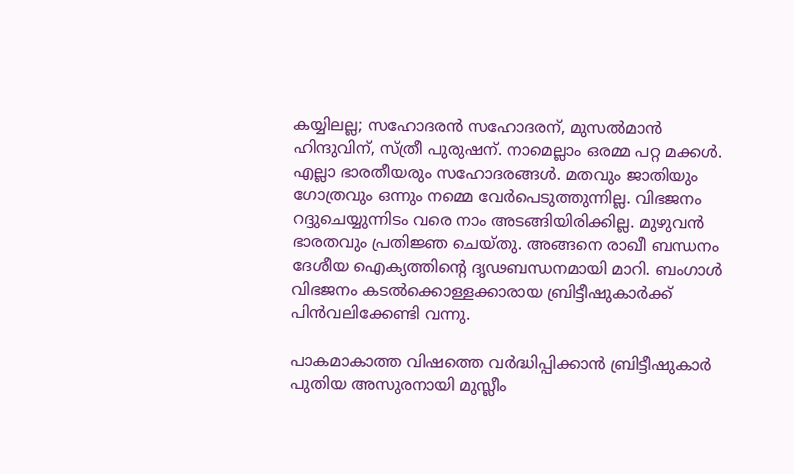കയ്യിലല്ല; സഹോദരന്‍ സഹോദരന്, മുസല്‍മാന്‍ ഹിന്ദുവിന്, സ്ത്രീ പുരുഷന്. നാമെല്ലാം ഒരമ്മ പറ്റ മക്കള്‍. എല്ലാ ഭാരതീയരും സഹോദരങ്ങള്‍. മതവും ജാതിയും ഗോത്രവും ഒന്നും നമ്മെ വേര്‍പെടുത്തുന്നില്ല. വിഭജനം റദ്ദുചെയ്യുന്നിടം വരെ നാം അടങ്ങിയിരിക്കില്ല. മുഴുവന്‍ ഭാരതവും പ്രതിജ്ഞ ചെയ്തു. അങ്ങനെ രാഖീ ബന്ധനം ദേശീയ ഐക്യത്തിന്റെ ദൃഢബന്ധനമായി മാറി. ബംഗാള്‍ വിഭജനം കടല്‍ക്കൊള്ളക്കാരായ ബ്രിട്ടീഷുകാര്‍ക്ക് പിന്‍വലിക്കേണ്ടി വന്നു.

പാകമാകാത്ത വിഷത്തെ വര്‍ദ്ധിപ്പിക്കാന്‍ ബ്രിട്ടീഷുകാര്‍ പുതിയ അസുരനായി മുസ്ലീം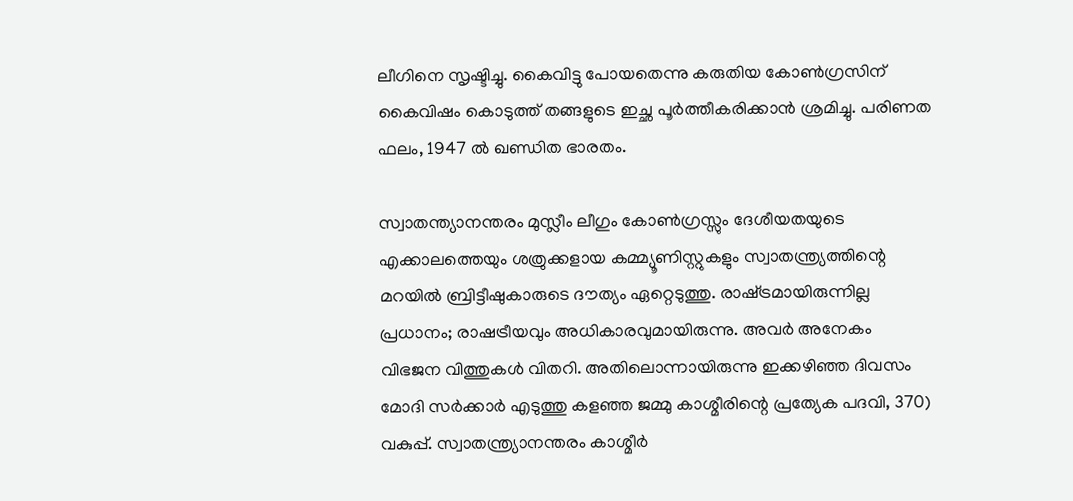ലീഗിനെ സൃഷ്ടിച്ചു. കൈവിട്ടു പോയതെന്നു കരുതിയ കോണ്‍ഗ്രസിന് കൈവിഷം കൊടുത്ത് തങ്ങളുടെ ഇച്ഛ പൂര്‍ത്തീകരിക്കാന്‍ ശ്രമിച്ചു. പരിണത ഫലം, 1947 ല്‍ ഖണ്ഡിത ഭാരതം.

സ്വാതന്ത്യാനന്തരം മുസ്ലീം ലീഗും കോണ്‍ഗ്രസ്സും ദേശീയതയുടെ എക്കാലത്തെയും ശത്രുക്കളായ കമ്മ്യൂണിസ്റ്റുകളും സ്വാതന്ത്ര്യത്തിന്റെ മറയില്‍ ബ്രിട്ടീഷുകാരുടെ ദൗത്യം ഏറ്റെടുത്തു. രാഷ്‌ട്രമായിരുന്നില്ല പ്രധാനം; രാഷട്രീയവും അധികാരവുമായിരുന്നു. അവര്‍ അനേകം വിഭജന വിത്തുകള്‍ വിതറി. അതിലൊന്നായിരുന്നു ഇക്കഴിഞ്ഞ ദിവസം മോദി സര്‍ക്കാര്‍ എടുത്തു കളഞ്ഞ ജമ്മു കാശ്മീരിന്റെ പ്രത്യേക പദവി, 370) വകുപ്പ്. സ്വാതന്ത്ര്യാനന്തരം കാശ്മീര്‍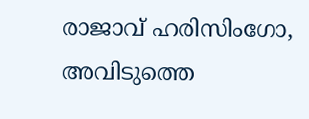രാജാവ് ഹരിസിംഗോ, അവിടുത്തെ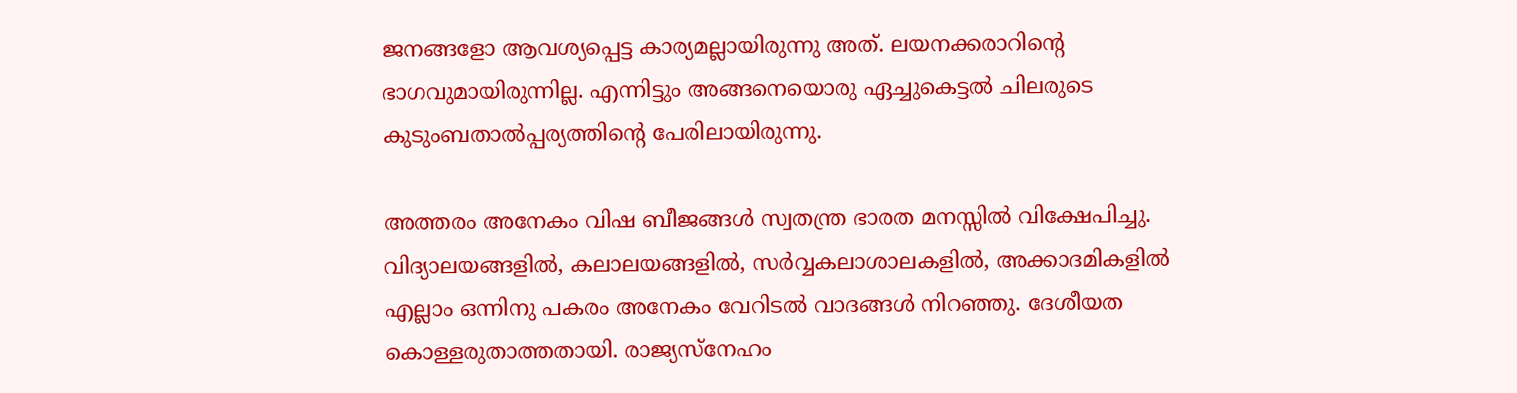ജനങ്ങളോ ആവശ്യപ്പെട്ട കാര്യമല്ലായിരുന്നു അത്. ലയനക്കരാറിന്റെ ഭാഗവുമായിരുന്നില്ല. എന്നിട്ടും അങ്ങനെയൊരു ഏച്ചുകെട്ടല്‍ ചിലരുടെ കുടുംബതാല്‍പ്പര്യത്തിന്റെ പേരിലായിരുന്നു.

അത്തരം അനേകം വിഷ ബീജങ്ങള്‍ സ്വതന്ത്ര ഭാരത മനസ്സില്‍ വിക്ഷേപിച്ചു. വിദ്യാലയങ്ങളില്‍, കലാലയങ്ങളില്‍, സര്‍വ്വകലാശാലകളില്‍, അക്കാദമികളില്‍ എല്ലാം ഒന്നിനു പകരം അനേകം വേറിടല്‍ വാദങ്ങള്‍ നിറഞ്ഞു. ദേശീയത കൊള്ളരുതാത്തതായി. രാജ്യസ്‌നേഹം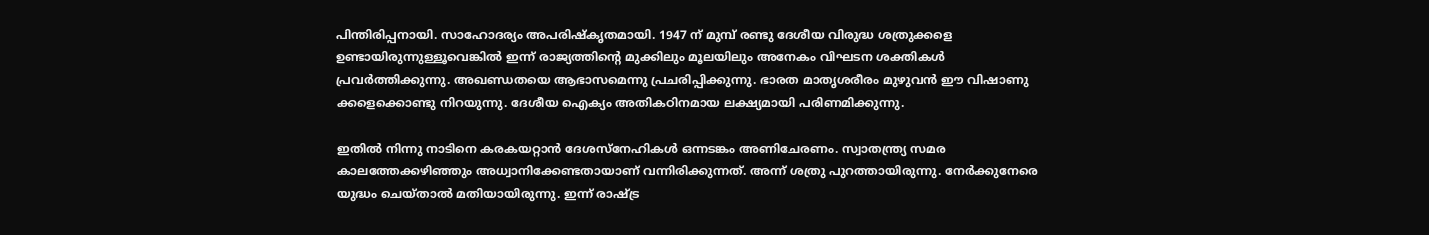പിന്തിരിപ്പനായി. സാഹോദര്യം അപരിഷ്‌കൃതമായി. 1947 ന് മുമ്പ് രണ്ടു ദേശീയ വിരുദ്ധ ശത്രുക്കളെ ഉണ്ടായിരുന്നുള്ളൂവെങ്കില്‍ ഇന്ന് രാജ്യത്തിന്റെ മുക്കിലും മൂലയിലും അനേകം വിഘടന ശക്തികള്‍ പ്രവര്‍ത്തിക്കുന്നു. അഖണ്ഡതയെ ആഭാസമെന്നു പ്രചരിപ്പിക്കുന്നു. ഭാരത മാതൃശരീരം മുഴുവന്‍ ഈ വിഷാണു ക്കളെക്കൊണ്ടു നിറയുന്നു. ദേശീയ ഐക്യം അതികഠിനമായ ലക്ഷ്യമായി പരിണമിക്കുന്നു.

ഇതില്‍ നിന്നു നാടിനെ കരകയറ്റാന്‍ ദേശസ്‌നേഹികള്‍ ഒന്നടങ്കം അണിചേരണം. സ്വാതന്ത്ര്യ സമര കാലത്തേക്കഴിഞ്ഞും അധ്വാനിക്കേണ്ടതായാണ് വന്നിരിക്കുന്നത്. അന്ന് ശത്രു പുറത്തായിരുന്നു. നേര്‍ക്കുനേരെ യുദ്ധം ചെയ്താല്‍ മതിയായിരുന്നു. ഇന്ന് രാഷ്‌ട്ര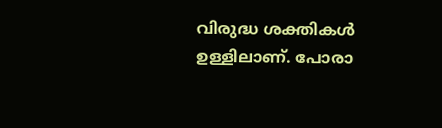വിരുദ്ധ ശക്തികള്‍ ഉള്ളിലാണ്. പോരാ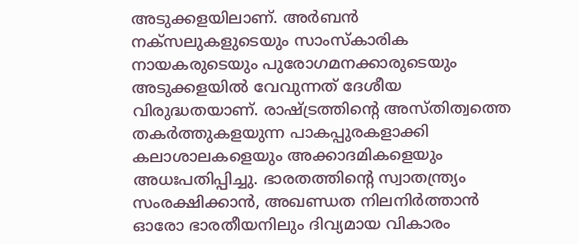അടുക്കളയിലാണ്. അര്‍ബന്‍ നക്‌സലുകളുടെയും സാംസ്‌കാരിക നായകരുടെയും പുരോഗമനക്കാരുടെയും അടുക്കളയില്‍ വേവുന്നത് ദേശീയ വിരുദ്ധതയാണ്. രാഷ്‌ട്രത്തിന്റെ അസ്തിത്വത്തെ തകര്‍ത്തുകളയുന്ന പാകപ്പുരകളാക്കി കലാശാലകളെയും അക്കാദമികളെയും അധഃപതിപ്പിച്ചു. ഭാരതത്തിന്റെ സ്വാതന്ത്ര്യം സംരക്ഷിക്കാന്‍, അഖണ്ഡത നിലനിര്‍ത്താന്‍ ഓരോ ഭാരതീയനിലും ദിവ്യമായ വികാരം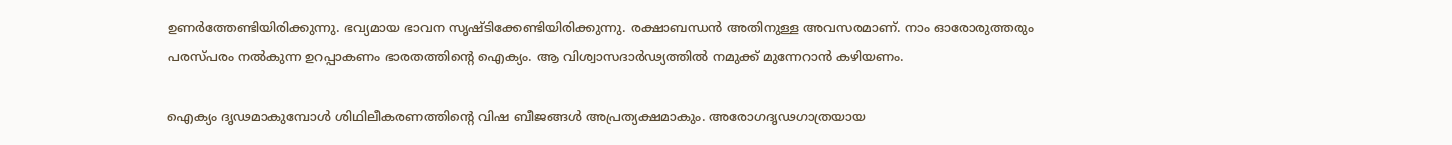ഉണര്‍ത്തേണ്ടിയിരിക്കുന്നു. ഭവ്യമായ ഭാവന സൃഷ്ടിക്കേണ്ടിയിരിക്കുന്നു. രക്ഷാബന്ധന്‍ അതിനുള്ള അവസരമാണ്. നാം ഓരോരുത്തരും പരസ്പരം നല്‍കുന്ന ഉറപ്പാകണം ഭാരതത്തിന്റെ ഐക്യം. ആ വിശ്വാസദാര്‍ഢ്യത്തില്‍ നമുക്ക് മുന്നേറാന്‍ കഴിയണം.

ഐക്യം ദൃഢമാകുമ്പോള്‍ ശിഥിലീകരണത്തിന്റെ വിഷ ബീജങ്ങള്‍ അപ്രത്യക്ഷമാകും. അരോഗദൃഢഗാത്രയായ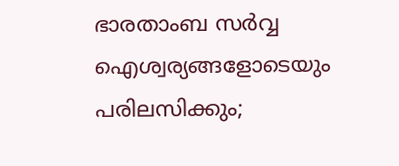ഭാരതാംബ സര്‍വ്വ ഐശ്വര്യങ്ങളോടെയും പരിലസിക്കും;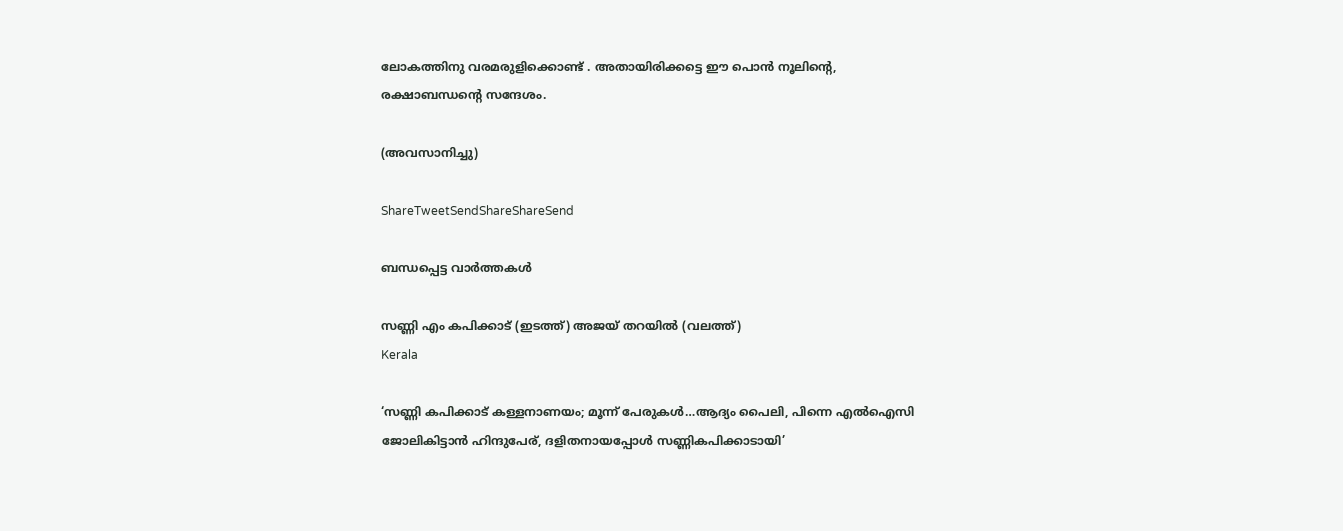ലോകത്തിനു വരമരുളിക്കൊണ്ട് . അതായിരിക്കട്ടെ ഈ പൊന്‍ നൂലിന്റെ, രക്ഷാബന്ധന്റെ സന്ദേശം.

(അവസാനിച്ചു)

ShareTweetSendShareShareSend

ബന്ധപ്പെട്ട വാര്‍ത്തകള്‍

സണ്ണി എം കപിക്കാട് (ഇടത്ത്) അജയ് തറയില്‍ (വലത്ത്)
Kerala

‘സണ്ണി കപിക്കാട് കള്ളനാണയം; മൂന്ന് പേരുകള്‍…ആദ്യം പൈലി, പിന്നെ എല്‍ഐസി ജോലികിട്ടാന്‍ ഹിന്ദുപേര്, ദളിതനായപ്പോള്‍ സണ്ണികപിക്കാടായി’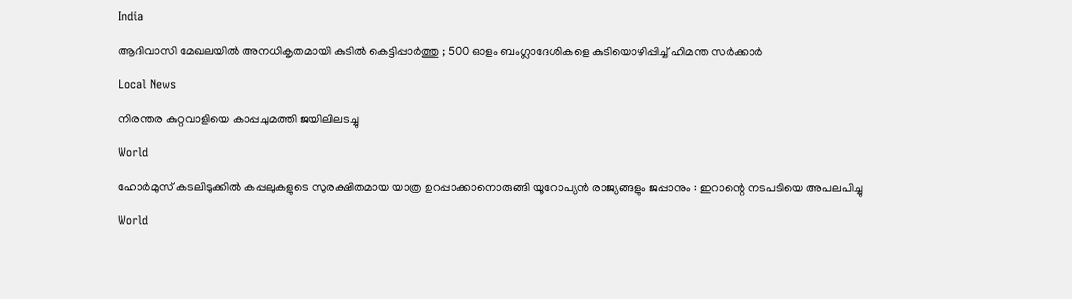India

ആദിവാസി മേഖലയിൽ അനധികൃതമായി കുടിൽ കെട്ടിപ്പാർത്തു ; 500 ഓളം ബംഗ്ലാദേശികളെ കുടിയൊഴിപ്പിച്ച് ഹിമന്ത സർക്കാർ

Local News

നിരന്തര കുറ്റവാളിയെ കാപ്പചുമത്തി ജയിലിലടച്ചു

World

ഹോർമുസ് കടലിടുക്കിൽ കപ്പലുകളുടെ സുരക്ഷിതമായ യാത്ര ഉറപ്പാക്കാനൊരുങ്ങി യൂറോപ്യൻ രാജ്യങ്ങളും ജപ്പാനും : ഇറാന്റെ നടപടിയെ അപലപിച്ചു

World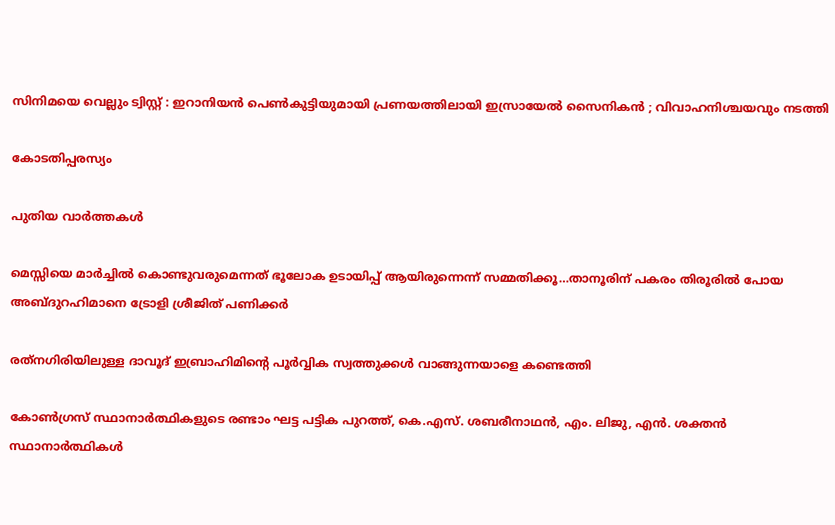സിനിമയെ വെല്ലും ട്വിസ്റ്റ് : ഇറാനിയൻ പെൺകുട്ടിയുമായി പ്രണയത്തിലായി ഇസ്രായേൽ സൈനികൻ ; വിവാഹനിശ്ചയവും നടത്തി

കോടതിപ്പരസ്യം

പുതിയ വാര്‍ത്തകള്‍

മെസ്സിയെ മാര്‍ച്ചില്‍ കൊണ്ടുവരുമെന്നത് ഭൂലോക ഉടായിപ്പ് ആയിരുന്നെന്ന് സമ്മതിക്കൂ…താനൂരിന് പകരം തിരൂരില്‍ പോയ അബ്ദുറഹിമാനെ ട്രോളി ശ്രീജിത് പണിക്കര്‍

രത്‌നഗിരിയിലുള്ള ദാവൂദ് ഇബ്രാഹിമിന്റെ പൂർവ്വിക സ്വത്തുക്കൾ വാങ്ങുന്നയാളെ കണ്ടെത്തി

കോണ്‍ഗ്രസ് സ്ഥാനാര്‍ത്ഥികളുടെ രണ്ടാം ഘട്ട പട്ടിക പുറത്ത്, കെ.എസ്. ശബരീനാഥന്‍, എം. ലിജു, എന്‍. ശക്തന്‍ സ്ഥാനാര്‍ത്ഥികള്‍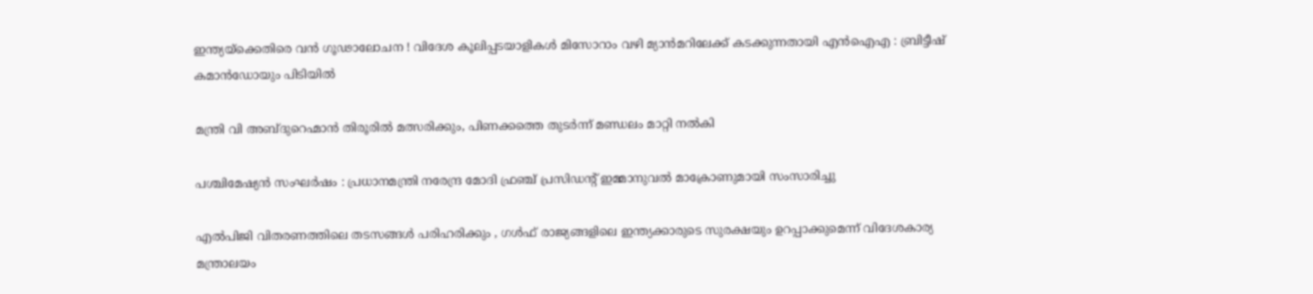ഇന്ത്യയ്‌ക്കെതിരെ വൻ ഗൂഢാലോചന ! വിദേശ കൂലിപ്പടയാളികൾ മിസോറാം വഴി മ്യാൻമറിലേക്ക് കടക്കുന്നതായി എൻഐഎ : ബ്രിട്ടീഷ് കമാൻഡോയും പിടിയിൽ

മന്ത്രി വി അബ്ദുറെഹ്മാന്‍ തിരൂരില്‍ മത്സരിക്കും, പിണക്കത്തെ തുടര്‍ന്ന് മണ്ഡലം മാറ്റി നല്‍കി

പശ്ചിമേഷ്യൻ സംഘർഷം : പ്രധാനമന്ത്രി നരേന്ദ്ര മോദി ഫ്രഞ്ച് പ്രസിഡന്റ് ഇമ്മാനുവൽ മാക്രോണുമായി സംസാരിച്ചു

എൽപിജി വിതരണത്തിലെ തടസങ്ങൾ പരിഹരിക്കും , ഗൾഫ് രാജ്യങ്ങളിലെ ഇന്ത്യക്കാരുടെ സുരക്ഷയും ഉറപ്പാക്കുമെന്ന് വിദേശകാര്യ മന്ത്രാലയം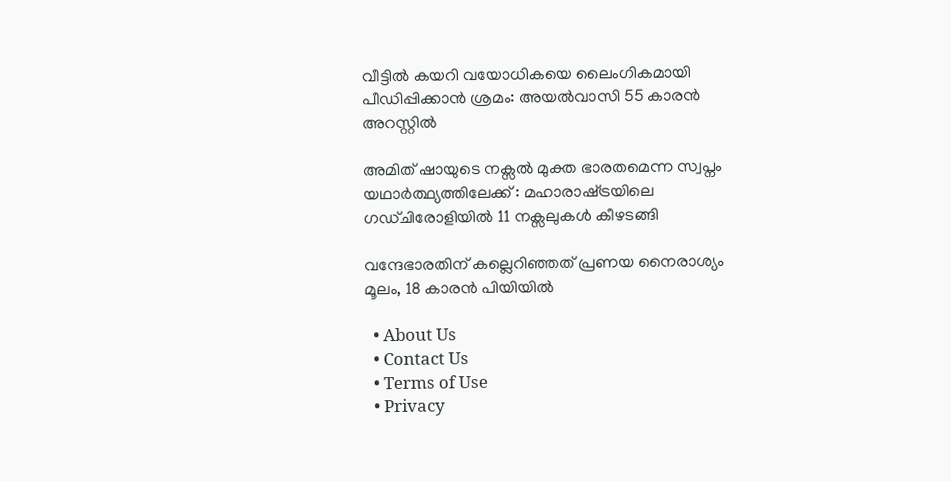വീട്ടില്‍ കയറി വയോധികയെ ലൈംഗികമായി പീഡിപ്പിക്കാന്‍ ശ്രമം: അയല്‍വാസി 55 കാരന്‍ അറസ്റ്റില്‍

അമിത് ഷായുടെ നക്സൽ മുക്ത ഭാരതമെന്ന സ്വപ്നം യഥാർത്ഥ്യത്തിലേക്ക് : മഹാരാഷ്‌ട്രയിലെ ഗഡ്ചിരോളിയിൽ 11 നക്സലുകൾ കീഴടങ്ങി

വന്ദേഭാരതിന് കല്ലെറിഞ്ഞത് പ്രണയ നൈരാശ്യം മൂലം, 18 കാരന്‍ പിയിയില്‍

  • About Us
  • Contact Us
  • Terms of Use
  • Privacy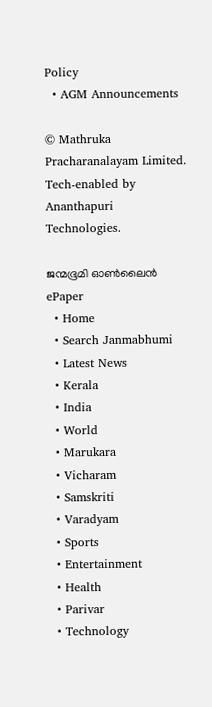Policy
  • AGM Announcements

© Mathruka Pracharanalayam Limited.
Tech-enabled by Ananthapuri Technologies.

ജന്മഭൂമി ഓണ്‍ലൈന്‍
ePaper
  • Home
  • Search Janmabhumi
  • Latest News
  • Kerala
  • India
  • World
  • Marukara
  • Vicharam
  • Samskriti
  • Varadyam
  • Sports
  • Entertainment
  • Health
  • Parivar
  • Technology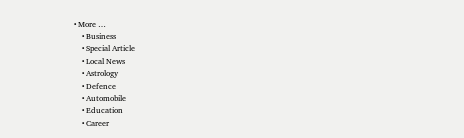• More …
    • Business
    • Special Article
    • Local News
    • Astrology
    • Defence
    • Automobile
    • Education
    • Career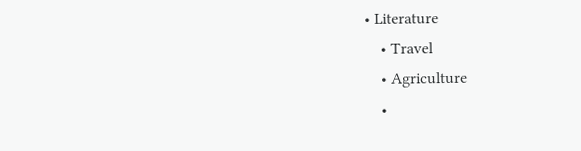• Literature
    • Travel
    • Agriculture
    •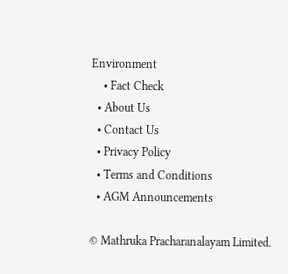Environment
    • Fact Check
  • About Us
  • Contact Us
  • Privacy Policy
  • Terms and Conditions
  • AGM Announcements

© Mathruka Pracharanalayam Limited.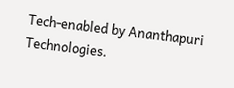Tech-enabled by Ananthapuri Technologies.